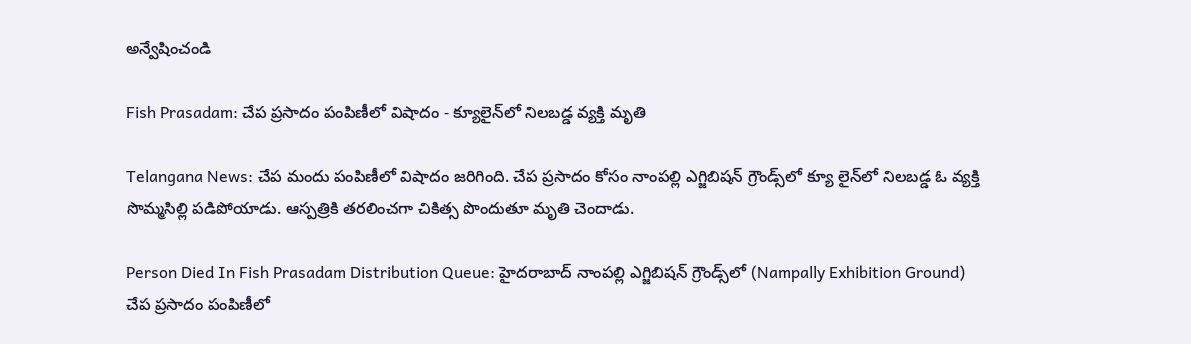అన్వేషించండి

Fish Prasadam: చేప ప్రసాదం పంపిణీలో విషాదం - క్యూలైన్‌లో నిలబడ్డ వ్యక్తి మృతి

Telangana News: చేప మందు పంపిణీలో విషాదం జరిగింది. చేప ప్రసాదం కోసం నాంపల్లి ఎగ్జిబిషన్ గ్రౌండ్స్‌లో క్యూ లైన్‌లో నిలబడ్డ ఓ వ్యక్తి సొమ్మసిల్లి పడిపోయాడు. ఆస్పత్రికి తరలించగా చికిత్స పొందుతూ మృతి చెందాడు.

Person Died In Fish Prasadam Distribution Queue: హైదరాబాద్ నాంపల్లి ఎగ్జిబిషన్ గ్రౌండ్స్‌లో (Nampally Exhibition Ground) చేప ప్రసాదం పంపిణీలో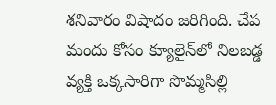శనివారం విషాదం జరిగింది. చేప మందు కోసం క్యూలైన్‌లో నిలబడ్డ వ్యక్తి ఒక్కసారిగా సొమ్మసిల్లి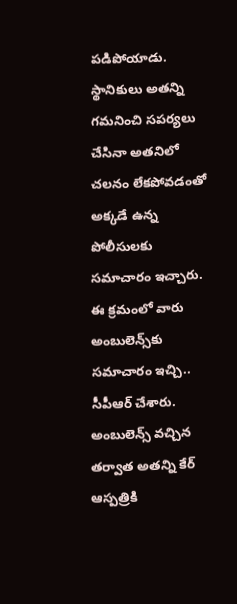పడిపోయాడు. స్థానికులు అతన్ని గమనించి సపర్యలు చేసినా అతనిలో చలనం లేకపోవడంతో అక్కడే ఉన్న పోలీసులకు సమాచారం ఇచ్చారు. ఈ క్రమంలో వారు అంబులెన్స్‌కు సమాచారం ఇచ్చి.. సీపీఆర్ చేశారు. అంబులెన్స్ వచ్చిన తర్వాత అతన్ని కేర్ ఆస్పత్రికి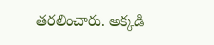తరలించారు. అక్కడి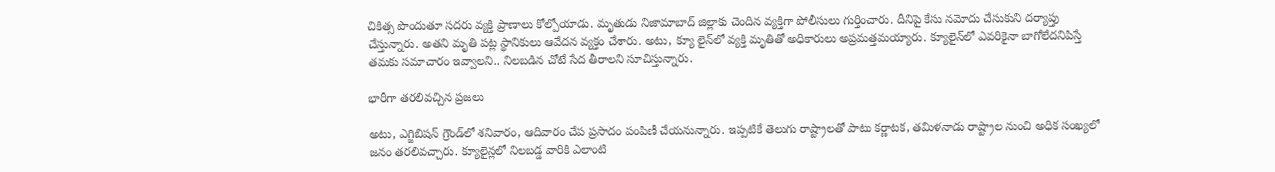చికిత్స పొందుతూ సదరు వ్యక్తి ప్రాణాలు కోల్పోయాడు. మృతుడు నిజామాబాద్ జిల్లాకు చెందిన వ్యక్తిగా పోలీసులు గుర్తించారు. దీనిపై కేసు నమోదు చేసుకుని దర్యాప్తు చేస్తున్నారు. అతని మృతి పట్ల స్థానికులు ఆవేదన వ్యక్తం చేశారు. అటు, క్యూ లైన్‌లో వ్యక్తి మృతితో అధికారులు అప్రమత్తమయ్యారు. క్యూలైన్‌లో ఎవరికైనా బాగోలేదనిపిస్తే తమకు సమాచారం ఇవ్వాలని.. నిలబడిన చోటే సేద తీరాలని సూచిస్తున్నారు.

భారీగా తరలివచ్చిన ప్రజలు

అటు, ఎగ్జిబిషన్ గ్రౌండ్‌లో శనివారం, ఆదివారం చేప ప్రసాదం పంపిణీ చేయనున్నారు. ఇప్పటికే తెలుగు రాష్ట్రాలతో పాటు కర్ణాటక, తమిళనాడు రాష్ట్రాల నుంచి అధిక సంఖ్యలో జనం తరలివచ్చారు. క్యూలైన్లలో నిలబడ్డ వారికి ఎలాంటి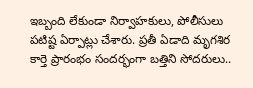ఇబ్బంది లేకుండా నిర్వాహకులు, పోలీసులు పటిష్ట ఏర్పాట్లు చేశారు. ప్రతీ ఏడాది మృగశిర కార్తె ప్రారంభం సందర్భంగా బత్తిని సోదరులు..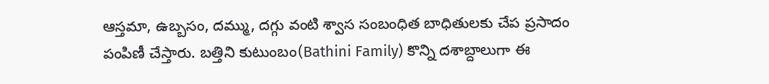ఆస్తమా, ఉబ్బసం, దమ్ము, దగ్గు వంటి శ్వాస సంబంధిత బాధితులకు చేప ప్రసాదం పంపిణీ చేస్తారు. బత్తిని కుటుంబం(Bathini Family) కొన్ని దశాబ్దాలుగా ఈ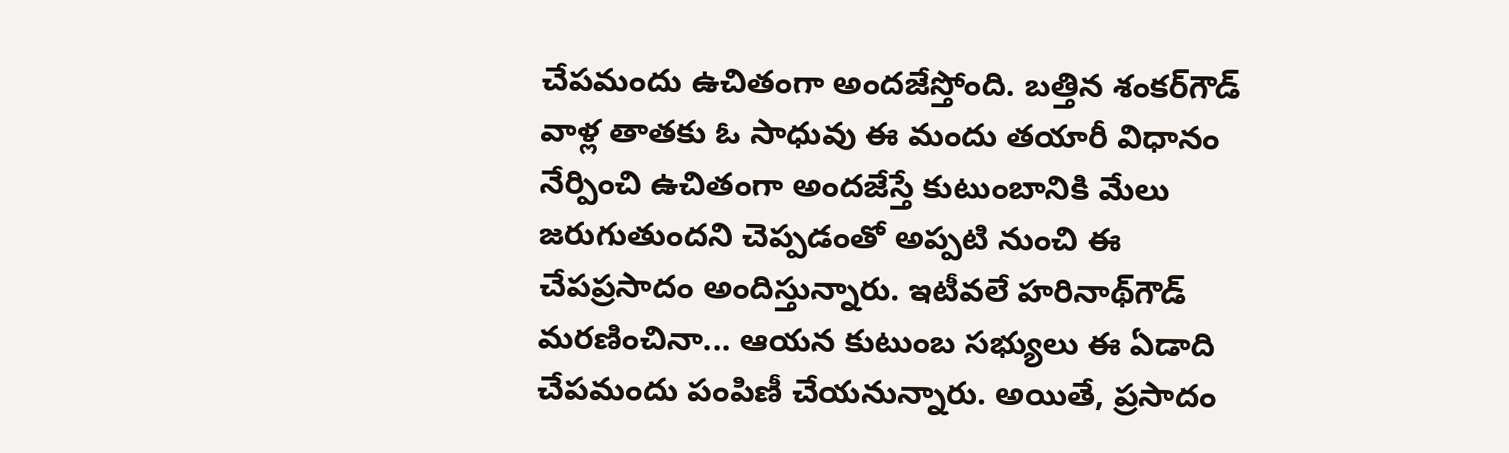చేపమందు ఉచితంగా అందజేస్తోంది. బత్తిన శంకర్‌గౌడ్ వాళ్ల తాతకు ఓ సాధువు ఈ మందు తయారీ విధానం నేర్పించి ఉచితంగా అందజేస్తే కుటుంబానికి మేలు జరుగుతుందని చెప్పడంతో అప్పటి నుంచి ఈ చేపప్రసాదం అందిస్తున్నారు. ఇటీవలే హరినాథ్‌గౌడ్ మరణించినా... ఆయన కుటుంబ సభ్యులు ఈ ఏడాది చేపమందు పంపిణీ చేయనున్నారు. అయితే, ప్రసాదం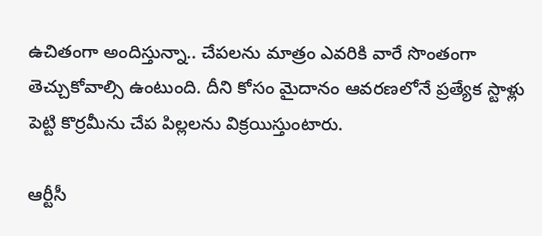ఉచితంగా అందిస్తున్నా.. చేపలను మాత్రం ఎవరికి వారే సొంతంగా తెచ్చుకోవాల్సి ఉంటుంది. దీని కోసం మైదానం ఆవరణలోనే ప్రత్యేక స్టాళ్లు పెట్టి కొర్రమీను చేప పిల్లలను విక్రయిస్తుంటారు.

ఆర్టీసీ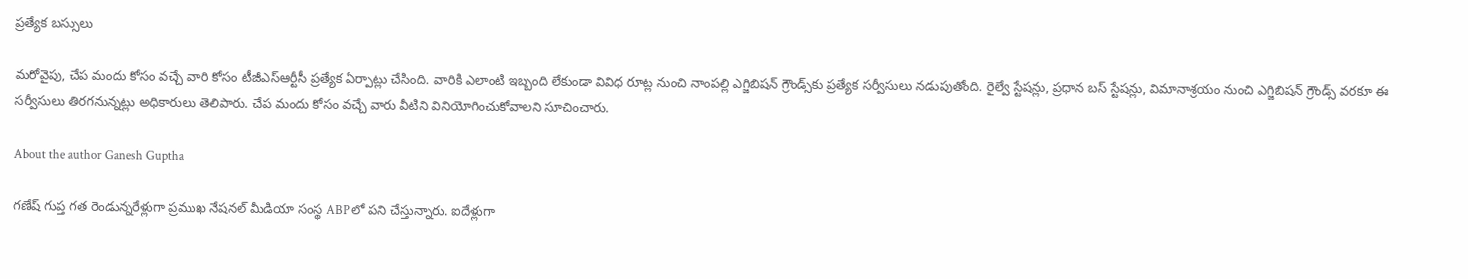ప్రత్యేక బస్సులు

మరోవైపు, చేప మందు కోసం వచ్చే వారి కోసం టీజీఎస్ఆర్టీసీ ప్రత్యేక ఏర్పాట్లు చేసింది. వారికి ఎలాంటి ఇబ్బంది లేకుండా వివిధ రూట్ల నుంచి నాంపల్లి ఎగ్జిబిషన్ గ్రౌండ్స్‌కు ప్రత్యేక సర్వీసులు నడుపుతోంది. రైల్వే స్టేషన్లు, ప్రధాన బస్ స్టేషన్లు, విమానాశ్రయం నుంచి ఎగ్జిబిషన్ గ్రౌండ్స్ వరకూ ఈ సర్వీసులు తిరగనున్నట్లు అధికారులు తెలిపారు. చేప మందు కోసం వచ్చే వారు వీటిని వినియోగించుకోవాలని సూచించారు.

About the author Ganesh Guptha

గణేష్ గుప్త గత రెండున్నరేళ్లుగా ప్రముఖ నేషనల్ మీడియా సంస్థ ABPలో పని చేస్తున్నారు. ఐదేళ్లుగా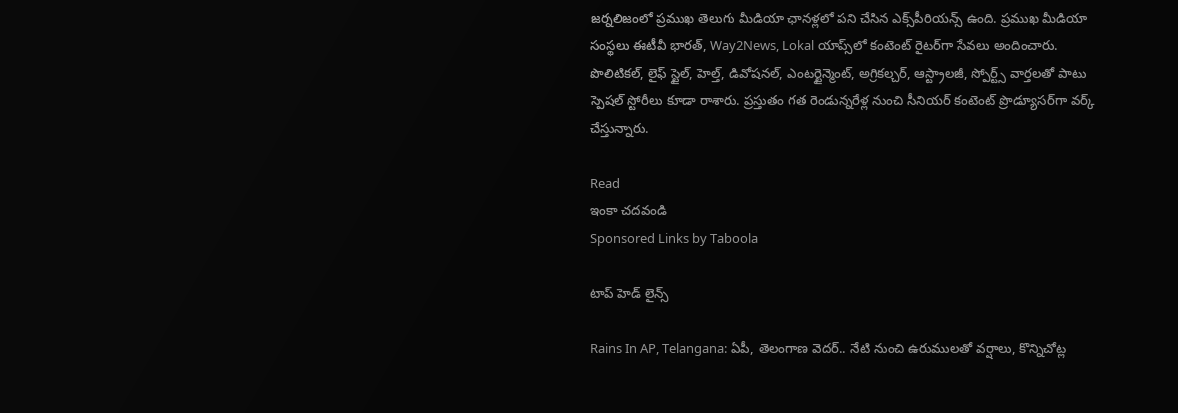జర్నలిజంలో ప్రముఖ తెలుగు మీడియా ఛానళ్లలో పని చేసిన ఎక్స్‌పీరియన్స్ ఉంది. ప్రముఖ మీడియా సంస్థలు ఈటీవీ భారత్, Way2News, Lokal యాప్స్‌లో కంటెంట్ రైటర్‌గా సేవలు అందించారు. పొలిటికల్, లైఫ్ స్టైల్, హెల్త్, డివోషనల్, ఎంటర్టైన్మెంట్, అగ్రికల్చర్, ఆస్ట్రాలజీ, స్పోర్ట్స్ వార్తలతో పాటు స్పెషల్ స్టోరీలు కూడా రాశారు. ప్రస్తుతం గత రెండున్నరేళ్ల నుంచి సీనియర్ కంటెంట్ ప్రొడ్యూసర్‌గా వర్క్ చేస్తున్నారు.

Read
ఇంకా చదవండి
Sponsored Links by Taboola

టాప్ హెడ్ లైన్స్

Rains In AP, Telangana: ఏపీ, తెలంగాణ వెదర్.. నేటి నుంచి ఉరుములతో వర్షాలు, కొన్నిచోట్ల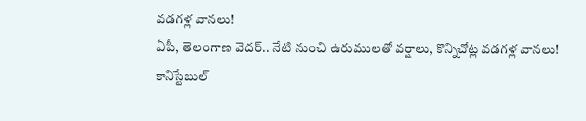వడగళ్ల వానలు!
ఏపీ, తెలంగాణ వెదర్.. నేటి నుంచి ఉరుములతో వర్షాలు, కొన్నిచోట్ల వడగళ్ల వానలు!
కానిస్టేబుల్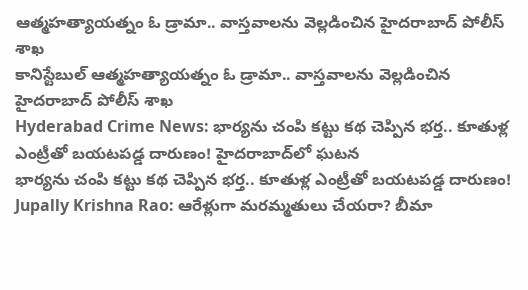ఆత్మహత్యాయత్నం ఓ డ్రామా.. వాస్తవాలను వెల్లడించిన హైదరాబాద్ పోలీస్ శాఖ
కానిస్టేబుల్ ఆత్మహత్యాయత్నం ఓ డ్రామా.. వాస్తవాలను వెల్లడించిన హైదరాబాద్ పోలీస్ శాఖ
Hyderabad Crime News: భార్యను చంపి కట్టు కథ చెప్పిన భర్త.. కూతుళ్ల ఎంట్రీతో బయటపడ్డ దారుణం! హైదరాబాద్‌లో ఘటన
భార్యను చంపి కట్టు కథ చెప్పిన భర్త.. కూతుళ్ల ఎంట్రీతో బయటపడ్డ దారుణం!
Jupally Krishna Rao: ఆరేళ్లుగా మరమ్మతులు చేయరా? బీమా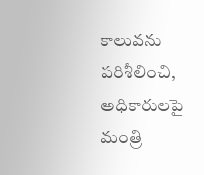కాలువను పరిశీలించి, అధికారులపై మంత్రి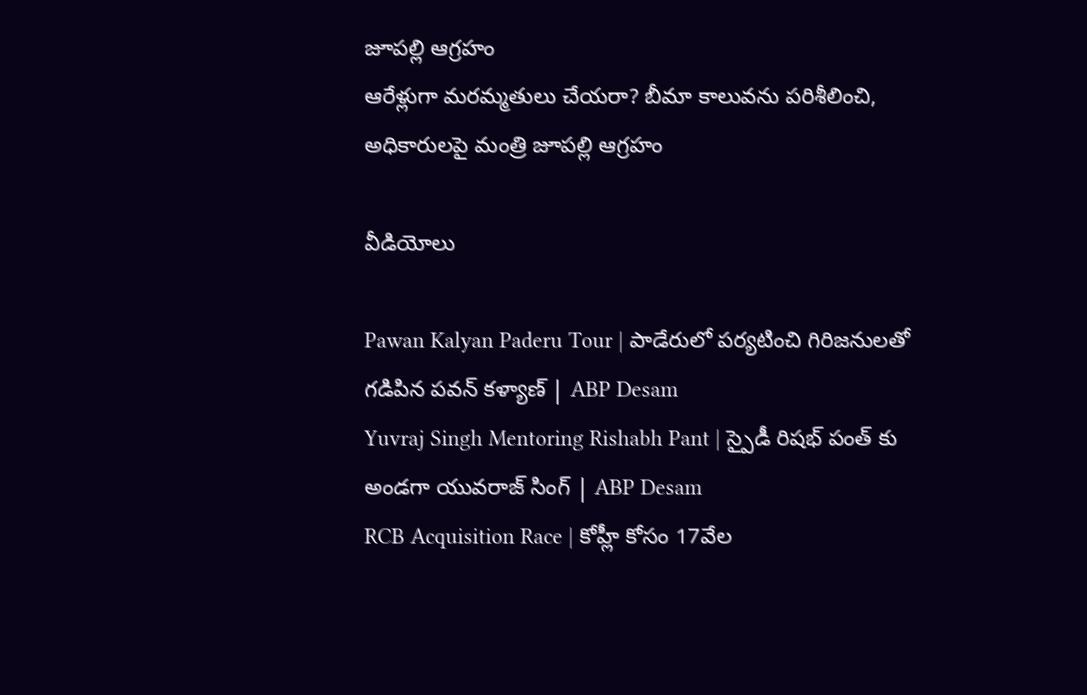జూపల్లి ఆగ్రహం
ఆరేళ్లుగా మరమ్మతులు చేయరా? బీమా కాలువను పరిశీలించి, అధికారులపై మంత్రి జూపల్లి ఆగ్రహం

వీడియోలు

Pawan Kalyan Paderu Tour | పాడేరులో పర్యటించి గిరిజనులతో గడిపిన పవన్ కళ్యాణ్ | ABP Desam
Yuvraj Singh Mentoring Rishabh Pant | స్పైడీ రిషభ్ పంత్ కు అండగా యువరాజ్ సింగ్ | ABP Desam
RCB Acquisition Race | కోహ్లీ కోసం 17వేల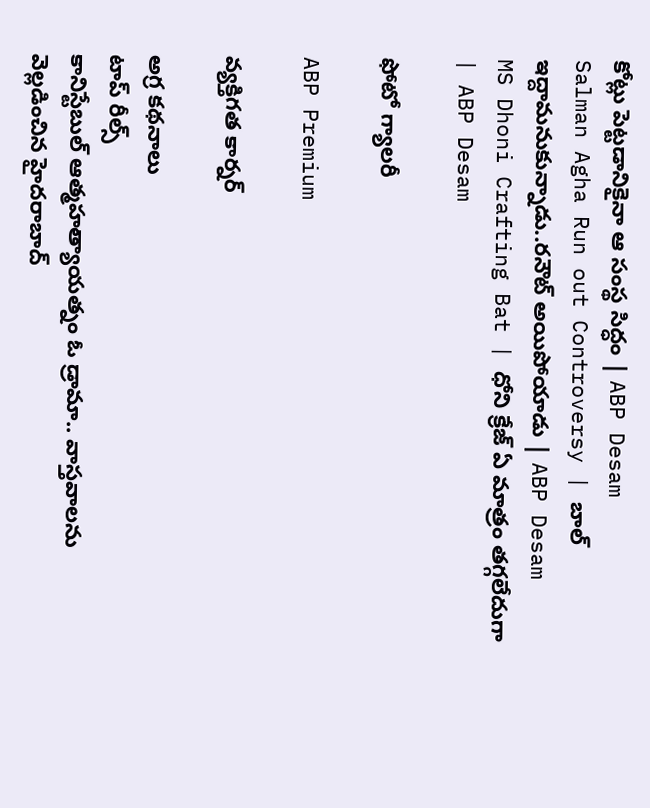కోట్లు పెట్టడానికైనా ఆ సంస్థ సిద్ధం | ABP Desam
Salman Agha Run out Controversy | బాల్ ఇద్దామనుకున్నాడు..రనౌట్ అయిపోయాడు | ABP Desam
MS Dhoni Crafting Bat | ధోని క్రేజ్ ఏ మాత్రం తగ్గలేదుగా | ABP Desam

ఫోటో గ్యాలరీ

ABP Premium

వ్యక్తిగత కార్నర్

అగ్ర కథనాలు
టాప్ రీల్స్
కానిస్టేబుల్ ఆత్మహత్యాయత్నం ఓ డ్రామా.. వాస్తవాలను వెల్లడించిన హైదరాబాద్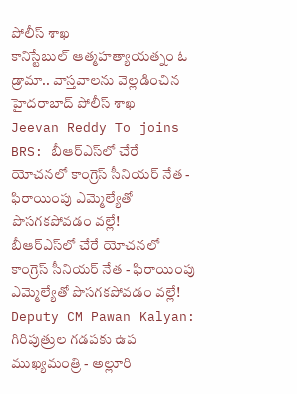పోలీస్ శాఖ
కానిస్టేబుల్ ఆత్మహత్యాయత్నం ఓ డ్రామా.. వాస్తవాలను వెల్లడించిన హైదరాబాద్ పోలీస్ శాఖ
Jeevan Reddy To joins BRS: బీఆర్ఎస్‌లో చేరే యోచనలో కాంగ్రెస్ సీనియర్ నేత - ఫిరాయింపు ఎమ్మెల్యేతో పొసగకపోవడం వల్లే!
బీఆర్ఎస్‌లో చేరే యోచనలో కాంగ్రెస్ సీనియర్ నేత - ఫిరాయింపు ఎమ్మెల్యేతో పొసగకపోవడం వల్లే!
Deputy CM Pawan Kalyan: గిరిపుత్రుల గడపకు ఉప ముఖ్యమంత్రి - అల్లూరి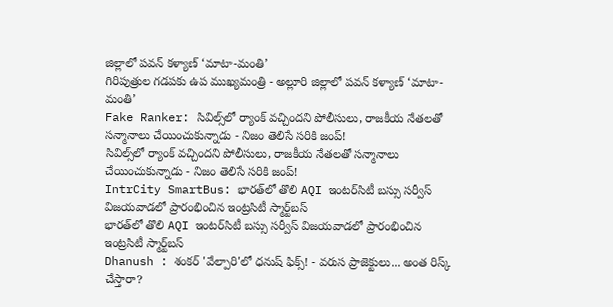జిల్లాలో పవన్ కళ్యాణ్ ‘మాటా-మంతి’
గిరిపుత్రుల గడపకు ఉప ముఖ్యమంత్రి - అల్లూరి జిల్లాలో పవన్ కళ్యాణ్ ‘మాటా-మంతి’
Fake Ranker: సివిల్స్‌లో ర్యాంక్ వచ్చిందని పోలీసులు, రాజకీయ నేతలతో సన్మానాలు చేయించుకున్నాడు - నిజం తెలిసే సరికి జంప్!
సివిల్స్‌లో ర్యాంక్ వచ్చిందని పోలీసులు, రాజకీయ నేతలతో సన్మానాలు చేయించుకున్నాడు - నిజం తెలిసే సరికి జంప్!
IntrCity SmartBus: భారత్‌లో తొలి AQI ఇంటర్‌సిటీ బస్సు సర్వీస్ విజయవాడలో ప్రారంభించిన ఇంట్రసిటీ స్మార్ట్‌బస్
భారత్‌లో తొలి AQI ఇంటర్‌సిటీ బస్సు సర్వీస్ విజయవాడలో ప్రారంభించిన ఇంట్రసిటీ స్మార్ట్‌బస్
Dhanush : శంకర్ 'వేల్పారి'లో ధనుష్ ఫిక్స్! - వరుస ప్రాజెక్టులు... అంత రిస్క్ చేస్తారా?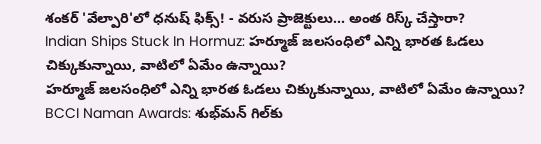శంకర్ 'వేల్పారి'లో ధనుష్ ఫిక్స్! - వరుస ప్రాజెక్టులు... అంత రిస్క్ చేస్తారా?
Indian Ships Stuck In Hormuz: హర్మూజ్ జలసంధిలో ఎన్ని భారత ఓడలు చిక్కుకున్నాయి, వాటిలో ఏమేం ఉన్నాయి?
హర్మూజ్ జలసంధిలో ఎన్ని భారత ఓడలు చిక్కుకున్నాయి, వాటిలో ఏమేం ఉన్నాయి?
BCCI Naman Awards: శుభ్‌మన్ గిల్‌కు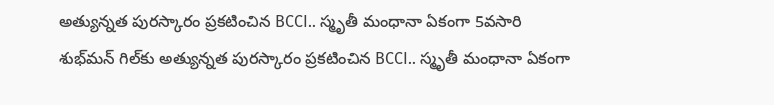అత్యున్నత పురస్కారం ప్రకటించిన BCCI.. స్మృతీ మంధానా ఏకంగా 5వసారి
శుభ్‌మన్ గిల్‌కు అత్యున్నత పురస్కారం ప్రకటించిన BCCI.. స్మృతీ మంధానా ఏకంగా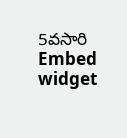5వసారి
Embed widget